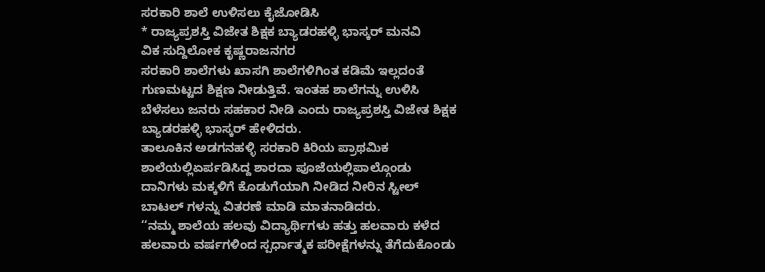ಸರಕಾರಿ ಶಾಲೆ ಉಳಿಸಲು ಕೈಜೋಡಿಸಿ
* ರಾಜ್ಯಪ್ರಶಸ್ತಿ ವಿಜೇತ ಶಿಕ್ಷಕ ಬ್ಯಾಡರಹಳ್ಳಿ ಭಾಸ್ಕರ್ ಮನವಿ
ವಿಕ ಸುದ್ದಿಲೋಕ ಕೃಷ್ಣರಾಜನಗರ
ಸರಕಾರಿ ಶಾಲೆಗಳು ಖಾಸಗಿ ಶಾಲೆಗಳಿಗಿಂತ ಕಡಿಮೆ ಇಲ್ಲದಂತೆ ಗುಣಮಟ್ಟದ ಶಿಕ್ಷಣ ನೀಡುತ್ತಿವೆ. ಇಂತಹ ಶಾಲೆಗನ್ನು ಉಳಿಸಿ ಬೆಳೆಸಲು ಜನರು ಸಹಕಾರ ನೀಡಿ ಎಂದು ರಾಜ್ಯಪ್ರಶಸ್ತಿ ವಿಜೇತ ಶಿಕ್ಷಕ ಬ್ಯಾಡರಹಳ್ಳಿ ಭಾಸ್ಕರ್ ಹೇಳಿದರು.
ತಾಲೂಕಿನ ಅಡಗನಹಳ್ಳಿ ಸರಕಾರಿ ಕಿರಿಯ ಪ್ರಾಥಮಿಕ ಶಾಲೆಯಲ್ಲಿಏರ್ಪಡಿಸಿದ್ದ ಶಾರದಾ ಪೂಜೆಯಲ್ಲಿಪಾಲ್ಗೊಂಡು ದಾನಿಗಳು ಮಕ್ಕಳಿಗೆ ಕೊಡುಗೆಯಾಗಿ ನೀಡಿದ ನೀರಿನ ಸ್ಟೀಲ್ ಬಾಟಲ್ ಗಳನ್ನು ವಿತರಣೆ ಮಾಡಿ ಮಾತನಾಡಿದರು.
‘‘ನಮ್ಮ ಶಾಲೆಯ ಹಲವು ವಿದ್ಯಾರ್ಥಿಗಳು ಹತ್ತು ಹಲವಾರು ಕಳೆದ ಹಲವಾರು ವರ್ಷಗಳಿಂದ ಸ್ಪರ್ಧಾತ್ಮಕ ಪರೀಕ್ಷೆಗಳನ್ನು ತೆಗೆದುಕೊಂಡು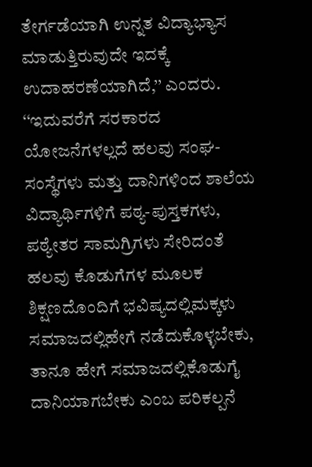ತೇರ್ಗಡೆಯಾಗಿ ಉನ್ನತ ವಿದ್ಯಾಭ್ಯಾಸ ಮಾಡುತ್ತಿರುವುದೇ ಇದಕ್ಕೆ ಉದಾಹರಣೆಯಾಗಿದೆ,’’ ಎಂದರು.
‘‘ಇದುವರೆಗೆ ಸರಕಾರದ ಯೋಜನೆಗಳಲ್ಲದೆ ಹಲವು ಸಂಘ-ಸಂಸ್ಥೆಗಳು ಮತ್ತು ದಾನಿಗಳಿಂದ ಶಾಲೆಯ ವಿದ್ಯಾರ್ಥಿಗಳಿಗೆ ಪಠ್ಯ-ಪುಸ್ತಕಗಳು, ಪಠ್ಯೇತರ ಸಾಮಗ್ರಿಗಳು ಸೇರಿದಂತೆ ಹಲವು ಕೊಡುಗೆಗಳ ಮೂಲಕ ಶಿಕ್ಷಣದೊಂದಿಗೆ ಭವಿಷ್ಯದಲ್ಲಿಮಕ್ಕಳು ಸಮಾಜದಲ್ಲಿಹೇಗೆ ನಡೆದುಕೊಳ್ಳಬೇಕು, ತಾನೂ ಹೇಗೆ ಸಮಾಜದಲ್ಲಿಕೊಡುಗೈ ದಾನಿಯಾಗಬೇಕು ಎಂಬ ಪರಿಕಲ್ಪನೆ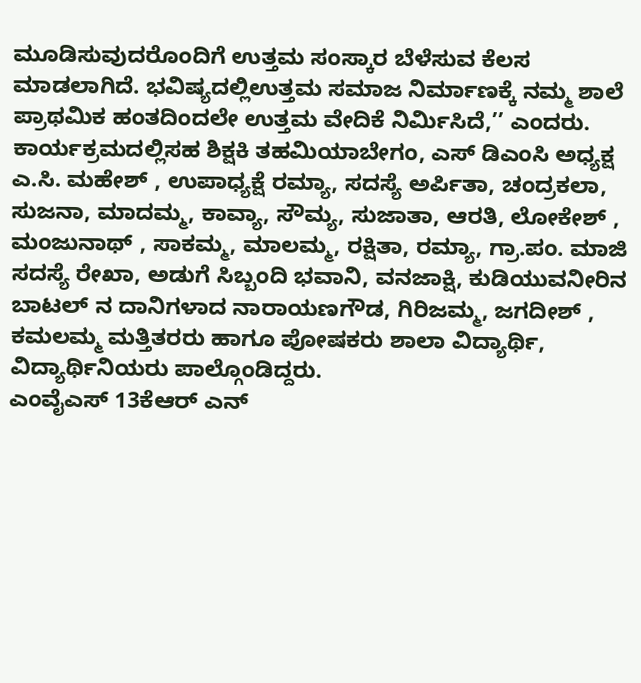ಮೂಡಿಸುವುದರೊಂದಿಗೆ ಉತ್ತಮ ಸಂಸ್ಕಾರ ಬೆಳೆಸುವ ಕೆಲಸ ಮಾಡಲಾಗಿದೆ. ಭವಿಷ್ಯದಲ್ಲಿಉತ್ತಮ ಸಮಾಜ ನಿರ್ಮಾಣಕ್ಕೆ ನಮ್ಮ ಶಾಲೆ ಪ್ರಾಥಮಿಕ ಹಂತದಿಂದಲೇ ಉತ್ತಮ ವೇದಿಕೆ ನಿರ್ಮಿಸಿದೆ,’’ ಎಂದರು.
ಕಾರ್ಯಕ್ರಮದಲ್ಲಿಸಹ ಶಿಕ್ಷಕಿ ತಹಮಿಯಾಬೇಗಂ, ಎಸ್ ಡಿಎಂಸಿ ಅಧ್ಯಕ್ಷ ಎ.ಸಿ. ಮಹೇಶ್ , ಉಪಾಧ್ಯಕ್ಷೆ ರಮ್ಯಾ, ಸದಸ್ಯೆ ಅರ್ಪಿತಾ, ಚಂದ್ರಕಲಾ, ಸುಜನಾ, ಮಾದಮ್ಮ, ಕಾವ್ಯಾ, ಸೌಮ್ಯ, ಸುಜಾತಾ, ಆರತಿ, ಲೋಕೇಶ್ , ಮಂಜುನಾಥ್ , ಸಾಕಮ್ಮ, ಮಾಲಮ್ಮ, ರಕ್ಷಿತಾ, ರಮ್ಯಾ, ಗ್ರಾ.ಪಂ. ಮಾಜಿ ಸದಸ್ಯೆ ರೇಖಾ, ಅಡುಗೆ ಸಿಬ್ಬಂದಿ ಭವಾನಿ, ವನಜಾಕ್ಷಿ, ಕುಡಿಯುವನೀರಿನ ಬಾಟಲ್ ನ ದಾನಿಗಳಾದ ನಾರಾಯಣಗೌಡ, ಗಿರಿಜಮ್ಮ, ಜಗದೀಶ್ , ಕಮಲಮ್ಮ ಮತ್ತಿತರರು ಹಾಗೂ ಪೋಷಕರು ಶಾಲಾ ವಿದ್ಯಾರ್ಥಿ, ವಿದ್ಯಾರ್ಥಿನಿಯರು ಪಾಲ್ಗೊಂಡಿದ್ದರು.
ಎಂವೈಎಸ್ 13ಕೆಆರ್ ಎನ್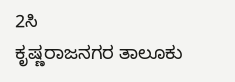2ಸಿ
ಕೃಷ್ಣರಾಜನಗರ ತಾಲೂಕು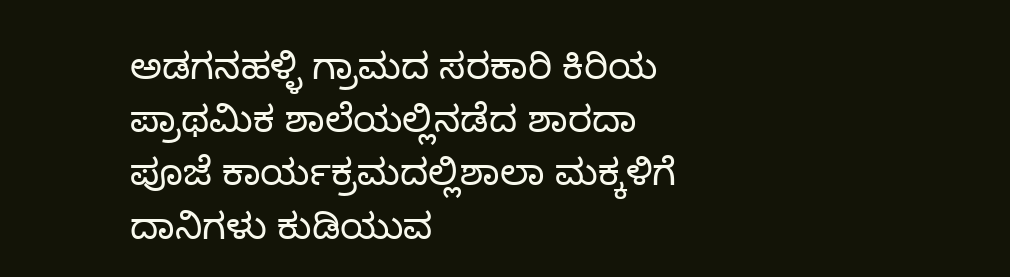ಅಡಗನಹಳ್ಳಿ ಗ್ರಾಮದ ಸರಕಾರಿ ಕಿರಿಯ ಪ್ರಾಥಮಿಕ ಶಾಲೆಯಲ್ಲಿನಡೆದ ಶಾರದಾ ಪೂಜೆ ಕಾರ್ಯಕ್ರಮದಲ್ಲಿಶಾಲಾ ಮಕ್ಕಳಿಗೆ ದಾನಿಗಳು ಕುಡಿಯುವ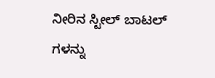ನೀರಿನ ಸ್ಟೀಲ್ ಬಾಟಲ್ ಗಳನ್ನು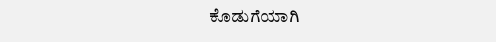ಕೊಡುಗೆಯಾಗಿ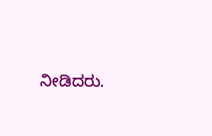ನೀಡಿದರು.